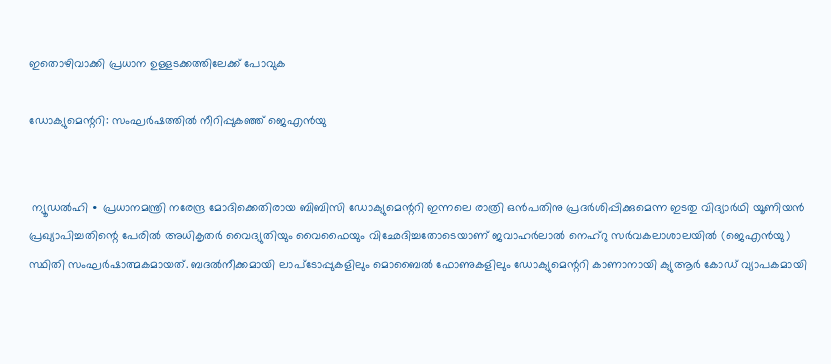ഇതൊഴിവാക്കി പ്രധാന ഉള്ളടക്കത്തിലേക്ക് പോവുക

ഡോക്യുമെന്ററി: സംഘർഷത്തിൽ നീറിപ്പുകഞ്ഞ് ജെഎൻയു


 ന്യൂഡൽഹി ∙ പ്രധാനമന്ത്രി നരേന്ദ്ര മോദിക്കെതിരായ ബിബിസി ഡോക്യുമെന്ററി ഇന്നലെ രാത്രി ഒൻപതിനു പ്രദർശിപ്പിക്കുമെന്ന ഇടതു വിദ്യാർഥി യൂണിയൻ പ്രഖ്യാപിച്ചതിന്റെ പേരിൽ അധികൃതർ വൈദ്യുതിയും വൈഫൈയും വിഛേദിച്ചതോടെയാണ് ജവാഹർലാൽ നെഹ്റു സർവകലാശാലയിൽ (ജെഎൻയു) സ്ഥിതി സംഘർഷാത്മകമായത്. ബദൽനീക്കമായി ലാപ്ടോപ്പുകളിലും മൊബൈൽ ഫോണുകളിലും ഡോക്യുമെന്ററി കാണാനായി ക്യുആർ കോ‍ഡ് വ്യാപകമായി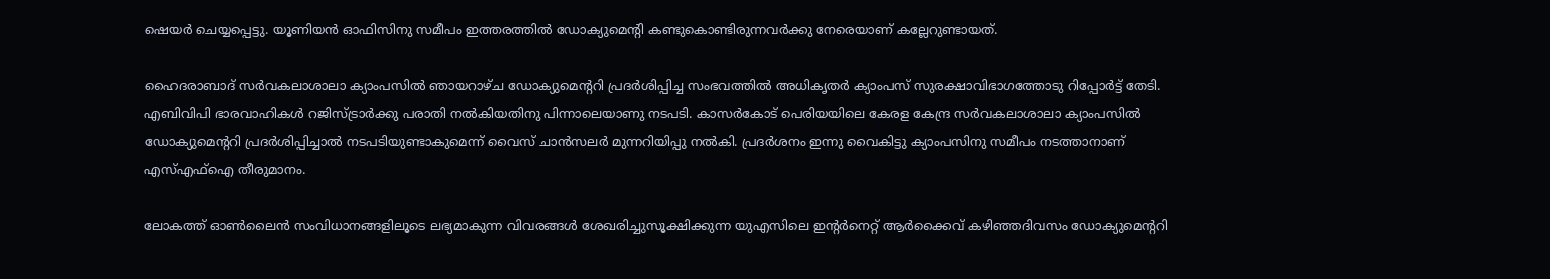ഷെയർ ചെയ്യപ്പെട്ടു. യൂണിയൻ ഓഫിസിനു സമീപം ഇത്തരത്തിൽ ഡോക്യുമെന്റി കണ്ടുകൊണ്ടിരുന്നവർക്കു നേരെയാണ് കല്ലേറുണ്ടായത്.

ഹൈദരാബാദ് സർവകലാശാലാ ക്യാംപസിൽ ഞായറാഴ്ച ഡോക്യുമെന്ററി പ്രദർശിപ്പിച്ച സംഭവത്തിൽ അധികൃ‍തർ ക്യാംപസ് സുരക്ഷാവിഭാഗത്തോടു റിപ്പോർട്ട് തേടി. എബിവിപി ഭാരവാഹികൾ റജിസ്ട്രാർക്കു പരാതി നൽകിയതിനു പിന്നാലെയാണു നടപടി. കാസർകോട് പെരിയയിലെ കേരള കേന്ദ്ര സർവകലാശാലാ ക്യാംപസിൽ ഡോക്യുമെന്ററി പ്രദർശിപ്പിച്ചാൽ നടപടിയുണ്ടാകുമെന്ന് വൈസ് ചാൻസലർ മുന്നറിയിപ്പു നൽകി. പ്രദർശനം ഇന്നു വൈകിട്ടു ക്യാംപസിനു സമീപം നടത്താനാണ് എസ്എഫ്ഐ തീരുമാനം.

ലോകത്ത് ഓൺലൈൻ സംവിധാനങ്ങളിലൂടെ ലഭ്യമാകുന്ന വിവരങ്ങൾ‍ ശേഖരിച്ചുസൂക്ഷിക്കുന്ന യുഎസിലെ ഇന്റർനെറ്റ് ആർക്കൈവ് കഴിഞ്ഞദിവസം ഡോക്യുമെന്ററി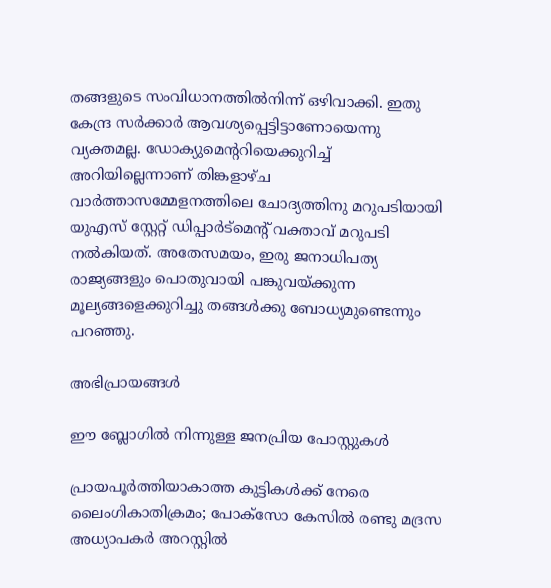തങ്ങളുടെ സംവിധാനത്തിൽനിന്ന് ഒഴിവാക്കി. ഇതു കേന്ദ്ര സർക്കാർ ആവശ്യപ്പെട്ടിട്ടാണോയെന്നു വ്യക്തമല്ല. ഡോക്യുമെന്ററിയെക്കുറിച്ച് അറിയില്ലെന്നാണ് തിങ്കളാഴ്ച വാർത്താസമ്മേളനത്തിലെ ചോദ്യത്തിനു മറുപടിയായി യുഎസ് സ്റ്റേറ്റ് ഡിപ്പാർട്മെന്റ് വക്താവ് മറുപടി നൽകിയത്. അതേസമയം, ഇരു ജനാധിപത്യ രാജ്യങ്ങളും പൊതുവായി പങ്കുവയ്ക്കുന്ന മൂല്യങ്ങളെക്കുറിച്ചു തങ്ങൾക്കു ബോധ്യമുണ്ടെന്നും പറഞ്ഞു.

അഭിപ്രായങ്ങള്‍

ഈ ബ്ലോഗിൽ നിന്നുള്ള ജനപ്രിയ പോസ്റ്റുകള്‍‌

പ്രായപൂർത്തിയാകാത്ത കുട്ടികൾക്ക് നേരെ ലൈംഗികാതിക്രമം; പോക്‌സോ കേസില്‍ രണ്ടു മദ്രസ അധ്യാപകര്‍ അറസ്റ്റില്‍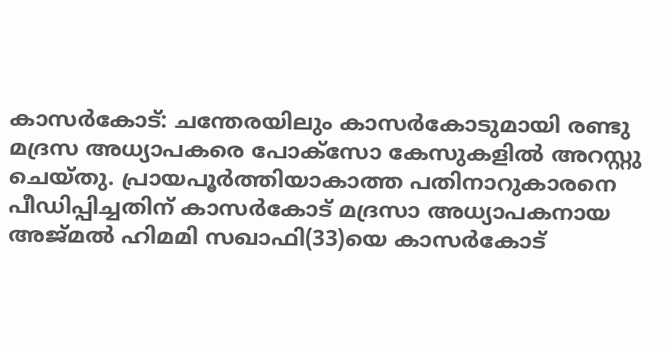കാസര്‍കോട്‌: ചന്തേരയിലും കാസര്‍കോടുമായി രണ്ടു മദ്രസ അധ്യാപകരെ പോക്‌സോ കേസുകളില്‍ അറസ്റ്റു ചെയ്‌തു. പ്രായപൂർത്തിയാകാത്ത പതിനാറുകാരനെ പീഡിപ്പിച്ചതിന് കാസർകോട് മദ്രസാ അധ്യാപകനായ അജ്‌മല്‍ ഹിമമി സഖാഫി(33)യെ കാസര്‍കോട്‌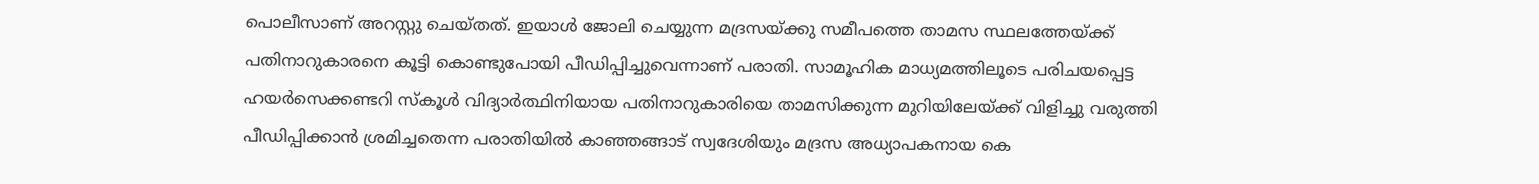പൊലീസാണ് അറസ്റ്റു ചെയ്‌തത്. ഇയാള്‍ ജോലി ചെയ്യുന്ന മദ്രസയ്‌ക്കു സമീപത്തെ താമസ സ്ഥലത്തേയ്‌ക്ക്‌ പതിനാറുകാരനെ കൂട്ടി കൊണ്ടുപോയി പീഡിപ്പിച്ചുവെന്നാണ് പരാതി. സാമൂഹിക മാധ്യമത്തിലൂടെ പരിചയപ്പെട്ട ഹയര്‍സെക്കണ്ടറി സ്‌കൂള്‍ വിദ്യാര്‍ത്ഥിനിയായ പതിനാറുകാരിയെ താമസിക്കുന്ന മുറിയിലേയ്‌ക്ക്‌ വിളിച്ചു വരുത്തി പീഡിപ്പിക്കാന്‍ ശ്രമിച്ചതെന്ന പരാതിയിൽ കാഞ്ഞങ്ങാട്‌ സ്വദേശിയും മദ്രസ അധ്യാപകനായ കെ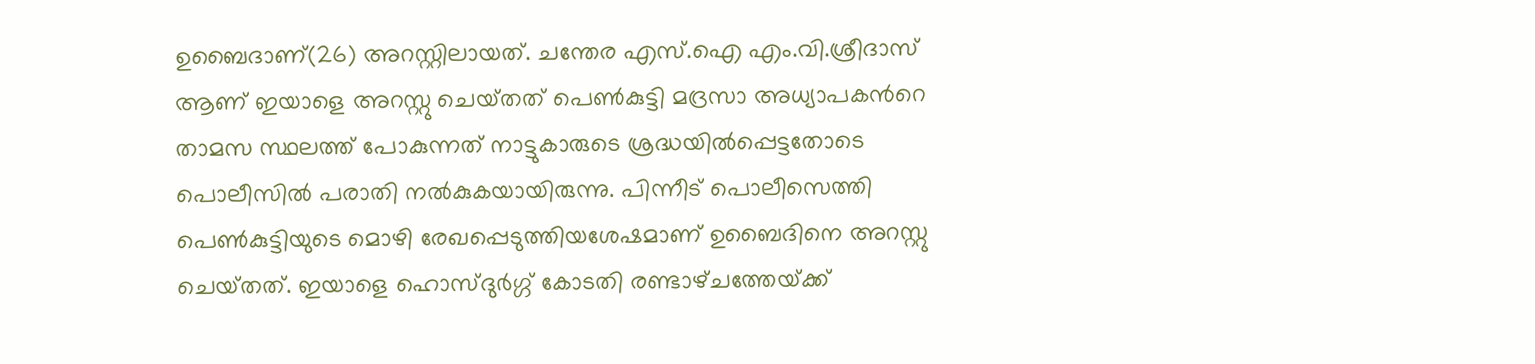ഉബൈദാണ്(26) അറസ്റ്റിലായത്. ചന്തേര എസ്‌.ഐ എം.വി.ശ്രീദാസ്‌ ആണ്‌ ഇയാളെ അറസ്റ്റു ചെയ്‌തത്‌ പെൺകുട്ടി മദ്രസാ അധ്യാപകന്‍റെ താമസ സ്ഥലത്ത് പോകുന്നത് നാട്ടുകാരുടെ ശ്രദ്ധയില്‍പ്പെട്ടതോടെ പൊലീസില്‍ പരാതി നല്‍കുകയായിരുന്നു. പിന്നീട്‌ പൊലീസെത്തി പെണ്‍കുട്ടിയുടെ മൊഴി രേഖപ്പെടുത്തിയശേഷമാണ്‌ ഉബൈദിനെ അറസ്റ്റു ചെയ്‌തത്‌. ഇയാളെ ഹൊസ്‌ദുര്‍ഗ്ഗ്‌ കോടതി രണ്ടാഴ്‌ചത്തേയ്‌ക്ക്‌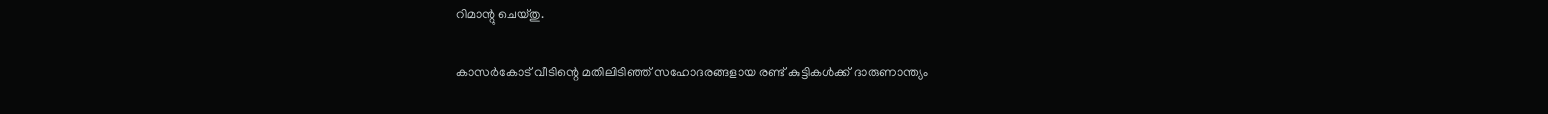റിമാന്റു ചെയ്‌തു.

കാസര്‍കോട് വീടിന്റെ മതിലിടിഞ്ഞ് സഹോദരങ്ങളായ രണ്ട് കുട്ടികള്‍ക്ക് ദാരുണാന്ത്യം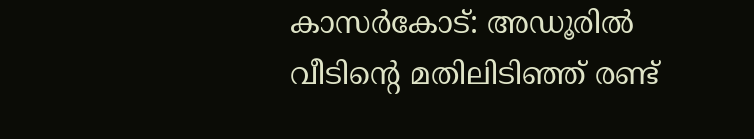കാസര്‍കോട്: അഡൂരില്‍ വീടിന്റെ മതിലിടിഞ്ഞ് രണ്ട്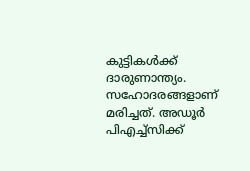കുട്ടികള്‍ക്ക് ദാരുണാന്ത്യം. സഹോദരങ്ങളാണ് മരിച്ചത്. അഡൂര്‍ പിഎച്ച്‌സിക്ക്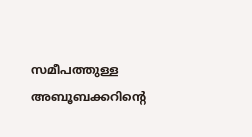സമീപത്തുള്ള അബൂബക്കറിന്റെ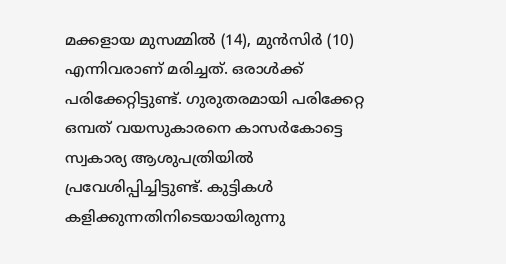മക്കളായ മുസമ്മില്‍ (14), മുന്‍സിര്‍ (10) എന്നിവരാണ് മരിച്ചത്. ഒരാള്‍ക്ക് പരിക്കേറ്റിട്ടുണ്ട്. ഗുരുതരമായി പരിക്കേറ്റ ഒമ്പത് വയസുകാരനെ കാസര്‍കോട്ടെ സ്വകാര്യ ആശുപത്രിയില്‍ പ്രവേശിപ്പിച്ചിട്ടുണ്ട്. കുട്ടികൾ കളിക്കുന്നതിനിടെയായിരുന്നു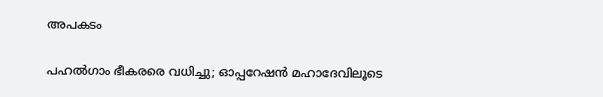അപകടം

പഹൽഗാം ഭീകരരെ വധിച്ചു; ഓപ്പറേഷൻ മഹാദേവിലൂടെ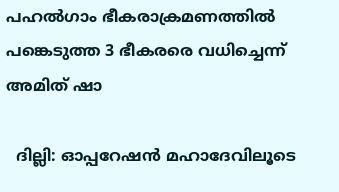പഹൽഗാം ഭീകരാക്രമണത്തിൽ പങ്കെടുത്ത 3 ഭീകരരെ വധിച്ചെന്ന് അമിത് ഷാ

  ദില്ലി: ഓപ്പറേഷൻ മഹാദേവിലൂടെ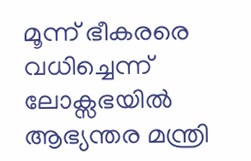മൂന്ന് ഭീകരരെ വധിച്ചെന്ന് ലോക്സഭയിൽ ആഭ്യന്തര മന്ത്രി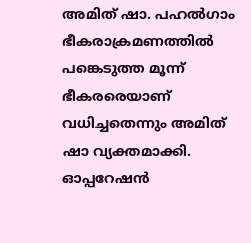അമിത് ഷാ. പഹൽഗാം ഭീകരാക്രമണത്തിൽ പങ്കെടുത്ത മൂന്ന് ഭീകരരെയാണ് വധിച്ചതെന്നും അമിത് ഷാ വ്യക്തമാക്കി. ഓപ്പറേഷൻ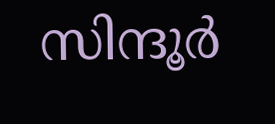സിന്ദൂര്‍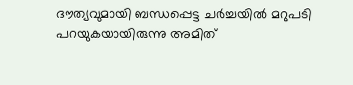ദൗത്യവുമായി ബന്ധപ്പെട്ട ചര്‍ച്ചയിൽ മറുപടി പറയുകയായിരുന്നു അമിത്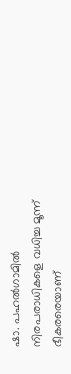ഷാ. പഹൽഗാമിൽ നിരപരാധികളെ വധിച്ച മൂന്ന് ഭീകരരെയാണ്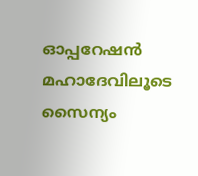ഓപ്പറേഷൻ മഹാദേവിലൂടെ സൈന്യം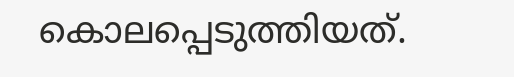കൊലപ്പെടുത്തിയത്.